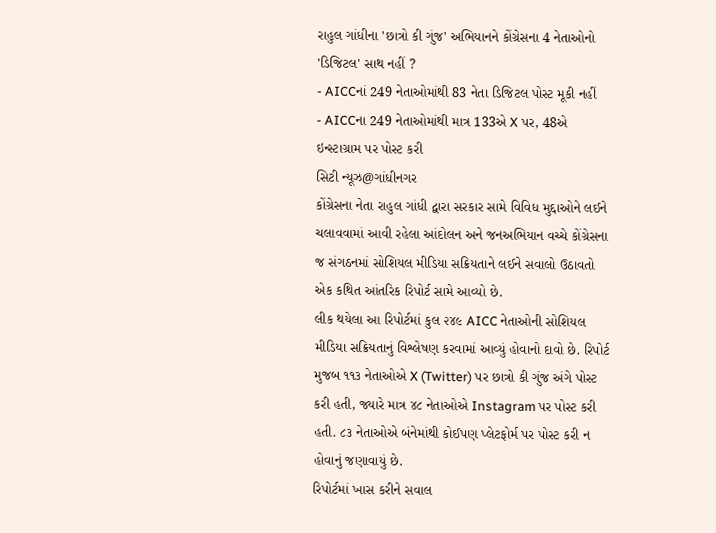રાહુલ ગાંધીના 'છાત્રો કી ગુંજ' અભિયાનને કોંગ્રેસના 4 નેતાઓનો 'ડિજિટલ' સાથ નહીં ?
- AICCનાં 249 નેતાઓમાંથી 83 નેતા ડિજિટલ પોસ્ટ મૂકી નહીં
- AICCના 249 નેતાઓમાંથી માત્ર 133એ X પર, 48એ ઇન્સ્ટાગ્રામ પર પોસ્ટ કરી
સિટી ન્યૂઝ@ગાંધીનગર
કોંગ્રેસના નેતા રાહુલ ગાંધી દ્વારા સરકાર સામે વિવિધ મુદ્દાઓને લઈને ચલાવવામાં આવી રહેલા આંદોલન અને જનઅભિયાન વચ્ચે કોંગ્રેસના જ સંગઠનમાં સોશિયલ મીડિયા સક્રિયતાને લઈને સવાલો ઉઠાવતો એક કથિત આંતરિક રિપોર્ટ સામે આવ્યો છે.
લીક થયેલા આ રિપોર્ટમાં કુલ ૨૪૯ AICC નેતાઓની સોશિયલ મીડિયા સક્રિયતાનું વિશ્લેષણ કરવામાં આવ્યું હોવાનો દાવો છે. રિપોર્ટ મુજબ ૧૧૩ નેતાઓએ X (Twitter) પર છાત્રો કી ગુંજ અંગે પોસ્ટ કરી હતી, જ્યારે માત્ર ૪૮ નેતાઓએ Instagram પર પોસ્ટ કરી હતી. ૮૩ નેતાઓએ બંનેમાંથી કોઈપણ પ્લેટફોર્મ પર પોસ્ટ કરી ન હોવાનું જણાવાયું છે.
રિપોર્ટમાં ખાસ કરીને સવાલ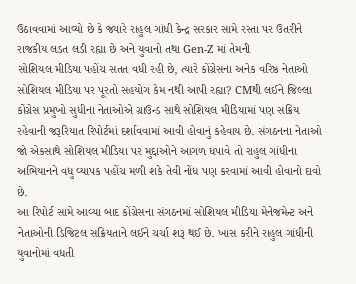ઉઠાવવામાં આવ્યો છે કે જ્યારે રાહુલ ગાંધી કેન્દ્ર સરકાર સામે રસ્તા પર ઉતરીને રાજકીય લડત લડી રહ્યા છે અને યુવાનો તથા Gen-Z માં તેમની
સોશિયલ મીડિયા પહોંચ સતત વધી રહી છે, ત્યારે કોંગ્રેસના અનેક વરિષ્ઠ નેતાઓ સોશિયલ મીડિયા પર પૂરતો સહયોગ કેમ નથી આપી રહ્યા? CMથી લઈને જિલ્લા કોંગ્રેસ પ્રમુખો સુધીના નેતાઓએ ગ્રાઉન્ડ સાથે સોશિયલ મીડિયામાં પણ સક્રિય રહેવાની જરૂરિયાત રિપોર્ટમાં દર્શાવવામાં આવી હોવાનું કહેવાય છે. સંગઠનના નેતાઓ જો એકસાથે સોશિયલ મીડિયા પર મુદ્દાઓને આગળ ધપાવે તો રાહુલ ગાંધીના અભિયાનને વધુ વ્યાપક પહોંચ મળી શકે તેવી નોંધ પણ કરવામાં આવી હોવાનો દાવો છે.
આ રિપોર્ટ સામે આવ્યા બાદ કોંગ્રેસના સંગઠનમાં સોશિયલ મીડિયા મેનેજમેન્ટ અને નેતાઓની ડિજિટલ સક્રિયતાને લઈને ચર્ચા શરૂ થઈ છે. ખાસ કરીને રાહુલ ગાંધીની યુવાનોમાં વધતી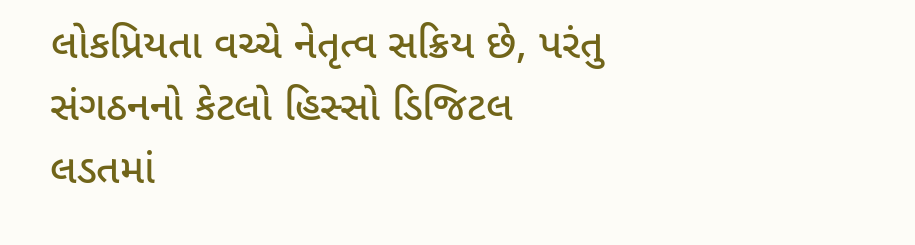લોકપ્રિયતા વચ્ચે નેતૃત્વ સક્રિય છે, પરંતુ સંગઠનનો કેટલો હિસ્સો ડિજિટલ લડતમાં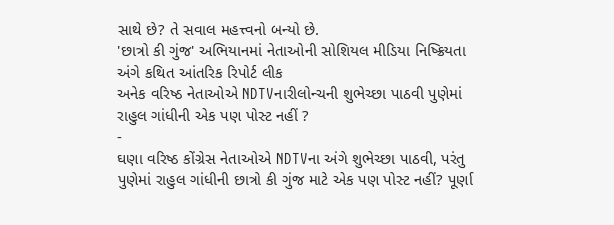સાથે છે? તે સવાલ મહત્ત્વનો બન્યો છે.
'છાત્રો કી ગુંજ' અભિયાનમાં નેતાઓની સોશિયલ મીડિયા નિષ્ક્રિયતા અંગે કથિત આંતરિક રિપોર્ટ લીક
અનેક વરિષ્ઠ નેતાઓએ NDTVનારીલોન્ચની શુભેચ્છા પાઠવી પુણેમાં રાહુલ ગાંધીની એક પણ પોસ્ટ નહીં ?
-
ઘણા વરિષ્ઠ કોંગ્રેસ નેતાઓએ NDTVના અંગે શુભેચ્છા પાઠવી, પરંતુ પુણેમાં રાહુલ ગાંધીની છાત્રો કી ગુંજ માટે એક પણ પોસ્ટ નહીં? પૂર્ણા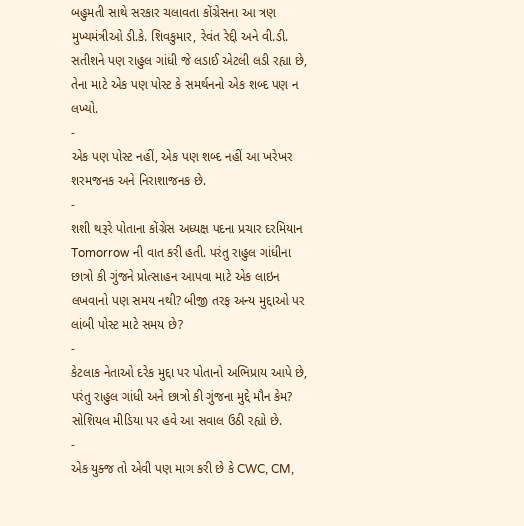બહુમતી સાથે સરકાર ચલાવતા કોંગ્રેસના આ ત્રણ મુખ્યમંત્રીઓ ડી.કે. શિવકુમાર, રેવંત રેદ્દી અને વી.ડી. સતીશને પણ રાહુલ ગાંધી જે લડાઈ એટલી લડી રહ્યા છે, તેના માટે એક પણ પોસ્ટ કે સમર્થનનો એક શબ્દ પણ ન લખ્યો.
-
એક પણ પોસ્ટ નહીં, એક પણ શબ્દ નહીં આ ખરેખર શરમજનક અને નિરાશાજનક છે.
-
શશી થરૂરે પોતાના કોંગ્રેસ અધ્યક્ષ પદના પ્રચાર દરમિયાન Tomorrow ની વાત કરી હતી. પરંતુ રાહુલ ગાંધીના છાત્રો કી ગુંજને પ્રોત્સાહન આપવા માટે એક લાઇન લખવાનો પણ સમય નથી? બીજી તરફ અન્ય મુદ્દાઓ પર લાંબી પોસ્ટ માટે સમય છે?
-
કેટલાક નેતાઓ દરેક મુદ્દા પર પોતાનો અભિપ્રાય આપે છે, પરંતુ રાહુલ ગાંધી અને છાત્રો કી ગુંજના મુદ્દે મૌન કેમ? સોશિયલ મીડિયા પર હવે આ સવાલ ઉઠી રહ્યો છે.
-
એક યુક્જ તો એવી પણ માગ કરી છે કે CWC, CM,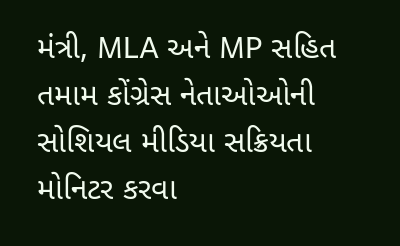મંત્રી, MLA અને MP સહિત તમામ કોંગ્રેસ નેતાઓઓની સોશિયલ મીડિયા સક્રિયતા મોનિટર કરવા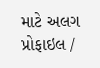માટે અલગ પ્રોફાઇલ /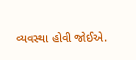વ્યવસ્થા હોવી જોઈએ.